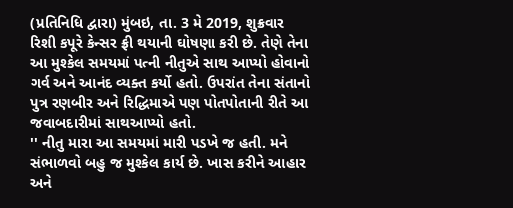(પ્રતિનિધિ દ્વારા) મુંબઇ, તા. 3 મે 2019, શુક્રવાર
રિશી કપૂરે કેન્સર ફ્રી થયાની ઘોષણા કરી છે. તેણે તેના આ મુશ્કેલ સમયમાં પત્ની નીતુએ સાથ આપ્યો હોવાનો ગર્વ અને આનંદ વ્યક્ત કર્યો હતો. ઉપરાંત તેના સંતાનો પુત્ર રણબીર અને રિદ્ધિમાએ પણ પોતપોતાની રીતે આ જવાબદારીમાં સાથઆપ્યો હતો.
'' નીતુ મારા આ સમયમાં મારી પડખે જ હતી. મને સંભાળવો બહુ જ મુશ્કેલ કાર્ય છે. ખાસ કરીને આહાર અને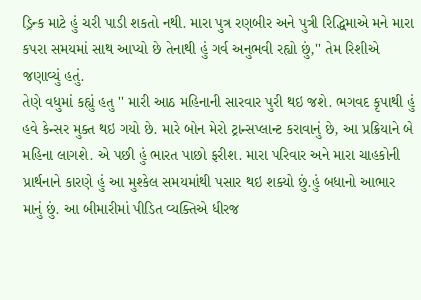ડ્રિન્ક માટે હું ચરી પાડી શકતો નથી. મારા પુત્ર રણબીર અને પુત્રી રિદ્ધિમાએ મને મારા કપરા સમયમાં સાથ આપ્યો છે તેનાથી હું ગર્વ અનુભવી રહ્યો છું,'' તેમ રિશીએ જણાવ્યું હતું.
તેણે વધુમાં કહ્યું હતુ '' મારી આઠ મહિનાની સારવાર પુરી થઇ જશે. ભગવદ કૃપાથી હું હવે કેન્સર મુક્ત થઇ ગયો છે. મારે બોન મેરો ટ્રાન્સપ્લાન્ટ કરાવાનું છે, આ પ્રક્રિયાને બે મહિના લાગશે. એ પછી હું ભારત પાછો ફરીશ. મારા પરિવાર અને મારા ચાહકોની પ્રાર્થનાને કારણે હું આ મુશ્કેલ સમયમાંથી પસાર થઇ શક્યો છું.હું બધાનો આભાર માનું છું. આ બીમારીમાં પીડિત વ્યક્તિએ ધીરજ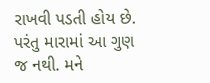રાખવી પડતી હોય છે. પરંતુ મારામાં આ ગુણ જ નથી. મને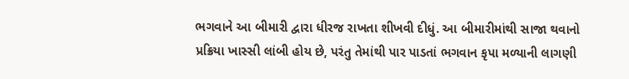ભગવાને આ બીમારી દ્વારા ધીરજ રાખતા શીખવી દીધું. આ બીમારીમાંથી સાજા થવાનો પ્રક્રિયા ખાસ્સી લાંબી હોય છે, પરંતુ તેમાંથી પાર પાડતાં ભગવાન કૃપા મળ્યાની લાગણી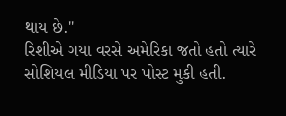થાય છે.''
રિશીએ ગયા વરસે અમેરિકા જતો હતો ત્યારે સોશિયલ મીડિયા પર પોસ્ટ મુકી હતી.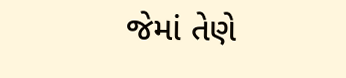જેમાં તેણે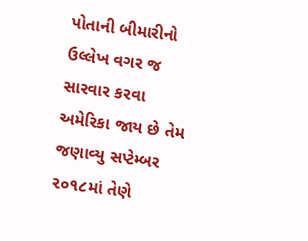પોતાની બીમારીનો ઉલ્લેખ વગર જ સારવાર કરવા અમેરિકા જાય છે તેમ જણાવ્યુ સપ્ટેમ્બર ૨૦૧૮માં તેણે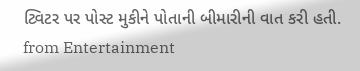ટ્વિટર પર પોસ્ટ મુકીને પોતાની બીમારીની વાત કરી હતી.
from Entertainment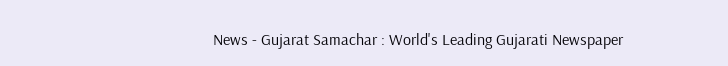News - Gujarat Samachar : World's Leading Gujarati Newspaper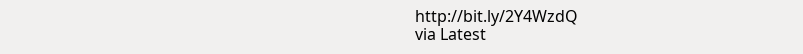http://bit.ly/2Y4WzdQ
via Latest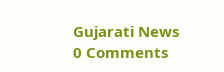Gujarati News
0 Comments